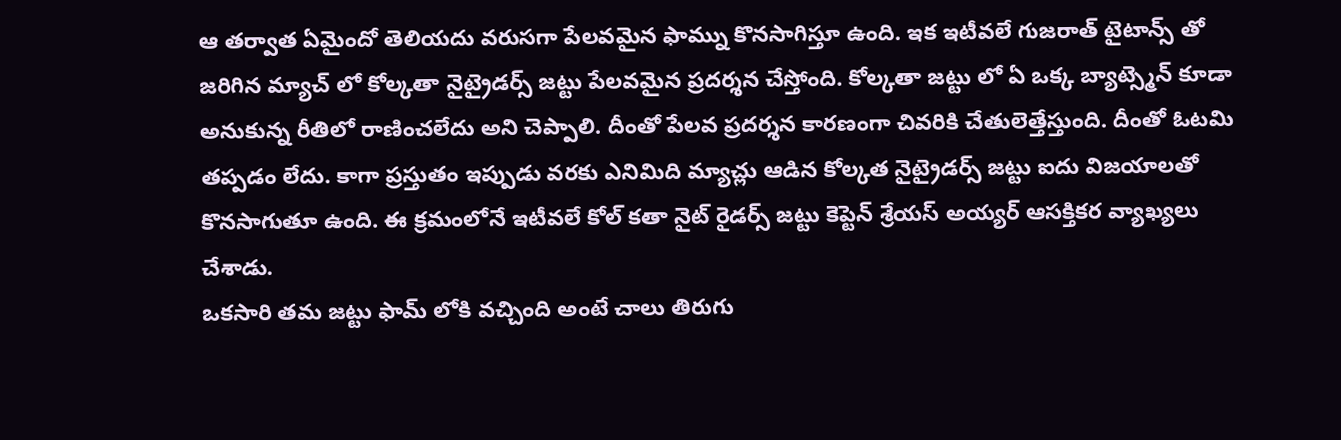ఆ తర్వాత ఏమైందో తెలియదు వరుసగా పేలవమైన ఫామ్ను కొనసాగిస్తూ ఉంది. ఇక ఇటీవలే గుజరాత్ టైటాన్స్ తో జరిగిన మ్యాచ్ లో కోల్కతా నైట్రైడర్స్ జట్టు పేలవమైన ప్రదర్శన చేస్తోంది. కోల్కతా జట్టు లో ఏ ఒక్క బ్యాట్స్మెన్ కూడా అనుకున్న రీతిలో రాణించలేదు అని చెప్పాలి. దీంతో పేలవ ప్రదర్శన కారణంగా చివరికి చేతులెత్తేస్తుంది. దీంతో ఓటమి తప్పడం లేదు. కాగా ప్రస్తుతం ఇప్పుడు వరకు ఎనిమిది మ్యాచ్లు ఆడిన కోల్కత నైట్రైడర్స్ జట్టు ఐదు విజయాలతో కొనసాగుతూ ఉంది. ఈ క్రమంలోనే ఇటీవలే కోల్ కతా నైట్ రైడర్స్ జట్టు కెప్టెన్ శ్రేయస్ అయ్యర్ ఆసక్తికర వ్యాఖ్యలు చేశాడు.
ఒకసారి తమ జట్టు ఫామ్ లోకి వచ్చింది అంటే చాలు తిరుగు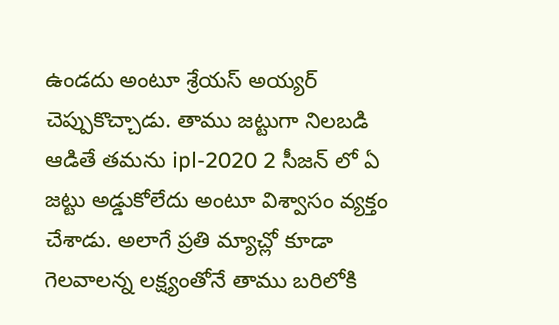ఉండదు అంటూ శ్రేయస్ అయ్యర్ చెప్పుకొచ్చాడు. తాము జట్టుగా నిలబడి ఆడితే తమను ipl-2020 2 సీజన్ లో ఏ జట్టు అడ్డుకోలేదు అంటూ విశ్వాసం వ్యక్తం చేశాడు. అలాగే ప్రతి మ్యాచ్లో కూడా గెలవాలన్న లక్ష్యంతోనే తాము బరిలోకి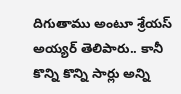దిగుతాము అంటూ శ్రేయస్ అయ్యర్ తెలిపారు.. కానీ కొన్ని కొన్ని సార్లు అన్ని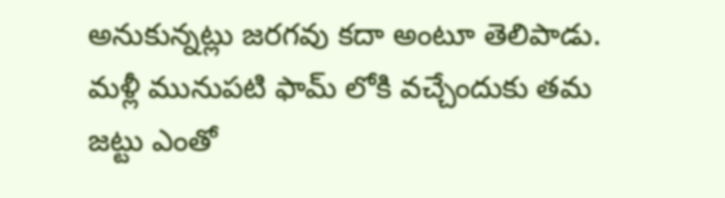అనుకున్నట్లు జరగవు కదా అంటూ తెలిపాడు. మళ్లీ మునుపటి ఫామ్ లోకి వచ్చేందుకు తమ జట్టు ఎంతో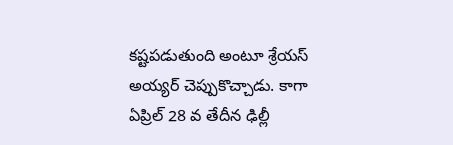కష్టపడుతుంది అంటూ శ్రేయస్ అయ్యర్ చెప్పుకొచ్చాడు. కాగా ఏప్రిల్ 28 వ తేదీన ఢిల్లీ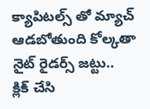క్యాపిటల్స్ తో మ్యాచ్ ఆడబోతుంది కోల్కతా నైట్ రైడర్స్ జట్టు..
క్లిక్ చేసి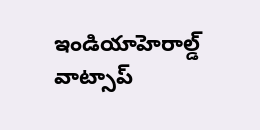ఇండియాహెరాల్డ్ వాట్సాప్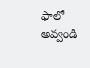ఫాలో అవ్వండి